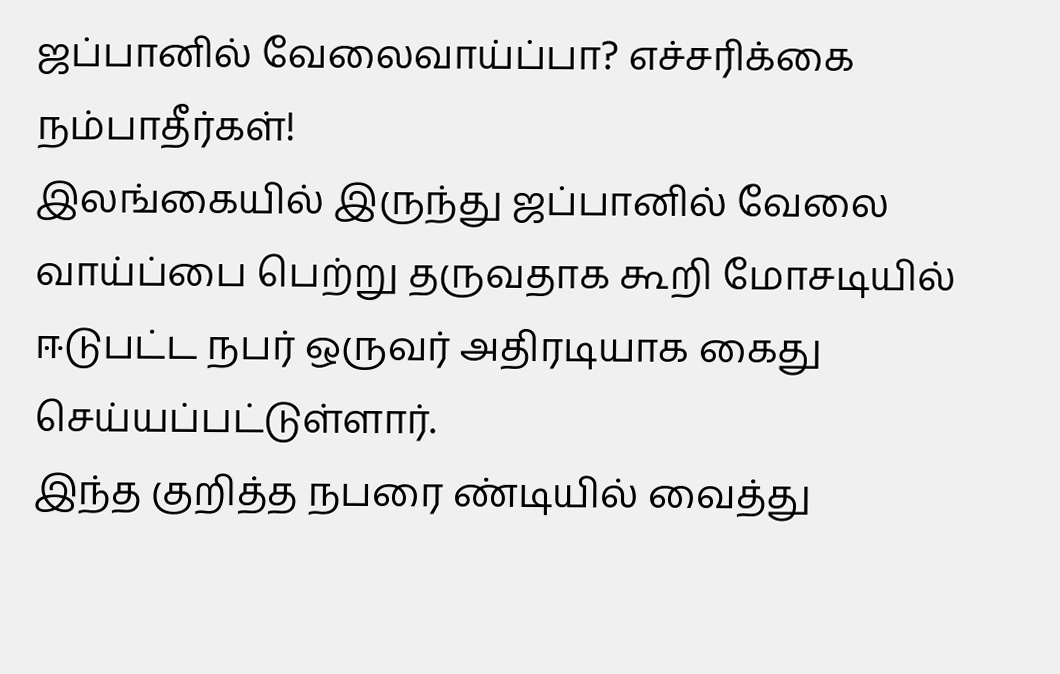ஜப்பானில் வேலைவாய்ப்பா? எச்சரிக்கை நம்பாதீர்கள்!
இலங்கையில் இருந்து ஜப்பானில் வேலை வாய்ப்பை பெற்று தருவதாக கூறி மோசடியில் ஈடுபட்ட நபர் ஒருவர் அதிரடியாக கைது செய்யப்பட்டுள்ளார்.
இந்த குறித்த நபரை ண்டியில் வைத்து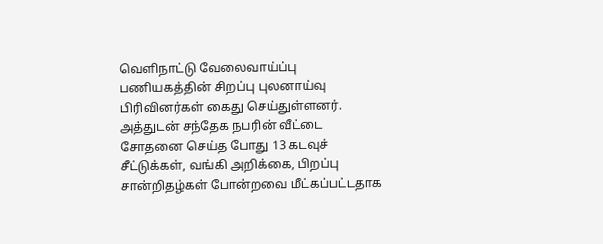வெளிநாட்டு வேலைவாய்ப்பு பணியகத்தின் சிறப்பு புலனாய்வு பிரிவினர்கள் கைது செய்துள்ளனர்.
அத்துடன் சந்தேக நபரின் வீட்டை சோதனை செய்த போது 13 கடவுச் சீட்டுக்கள், வங்கி அறிக்கை, பிறப்பு சான்றிதழ்கள் போன்றவை மீட்கப்பட்டதாக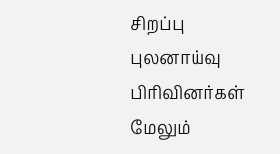சிறப்பு புலனாய்வு பிரிவினர்கள் மேலும்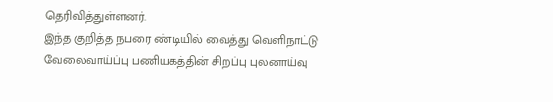தெரிவித்துள்ளனர்.
இந்த குறித்த நபரை ண்டியில் வைத்து வெளிநாட்டு வேலைவாய்ப்பு பணியகத்தின் சிறப்பு புலனாய்வு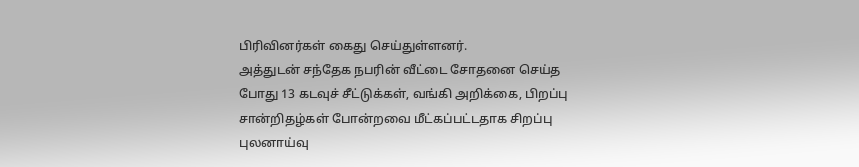பிரிவினர்கள் கைது செய்துள்ளனர்.
அத்துடன் சந்தேக நபரின் வீட்டை சோதனை செய்த போது 13 கடவுச் சீட்டுக்கள், வங்கி அறிக்கை, பிறப்பு சான்றிதழ்கள் போன்றவை மீட்கப்பட்டதாக சிறப்பு புலனாய்வு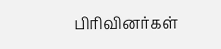பிரிவினர்கள்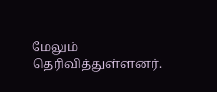மேலும் தெரிவித்துள்ளனர்.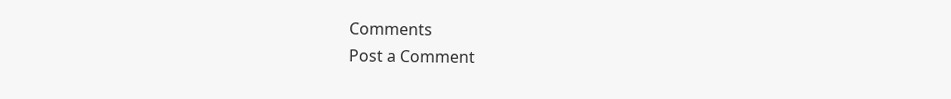Comments
Post a Comment